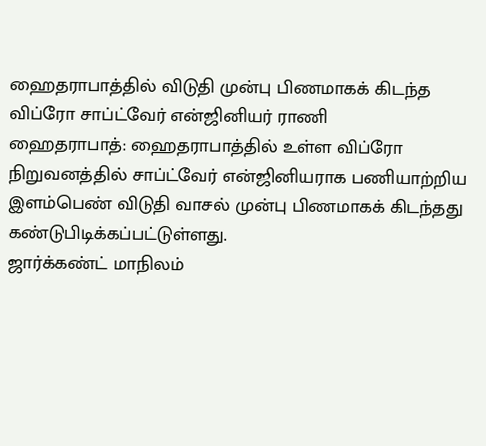ஹைதராபாத்தில் விடுதி முன்பு பிணமாகக் கிடந்த விப்ரோ சாப்ட்வேர் என்ஜினியர் ராணி
ஹைதராபாத்: ஹைதராபாத்தில் உள்ள விப்ரோ நிறுவனத்தில் சாப்ட்வேர் என்ஜினியராக பணியாற்றிய இளம்பெண் விடுதி வாசல் முன்பு பிணமாகக் கிடந்தது கண்டுபிடிக்கப்பட்டுள்ளது.
ஜார்க்கண்ட் மாநிலம்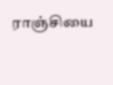ராஞ்சியை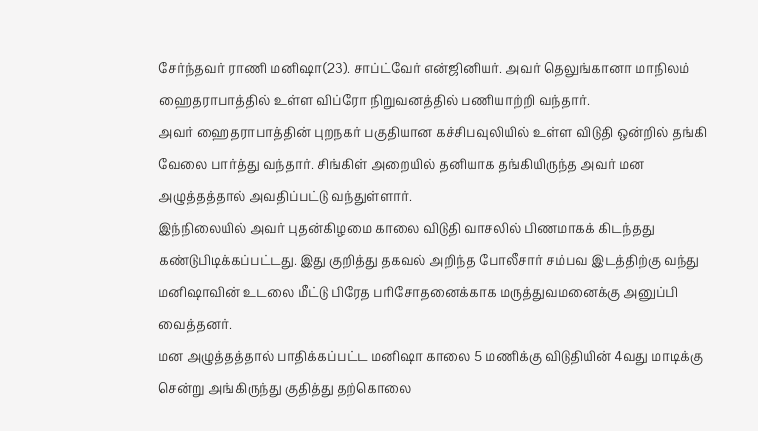சேர்ந்தவர் ராணி மனிஷா(23). சாப்ட்வேர் என்ஜினியர். அவர் தெலுங்கானா மாநிலம் ஹைதராபாத்தில் உள்ள விப்ரோ நிறுவனத்தில் பணியாற்றி வந்தார்.
அவர் ஹைதராபாத்தின் புறநகர் பகுதியான கச்சிபவுலியில் உள்ள விடுதி ஒன்றில் தங்கி வேலை பார்த்து வந்தார். சிங்கிள் அறையில் தனியாக தங்கியிருந்த அவர் மன அழுத்தத்தால் அவதிப்பட்டு வந்துள்ளார்.
இந்நிலையில் அவர் புதன்கிழமை காலை விடுதி வாசலில் பிணமாகக் கிடந்தது கண்டுபிடிக்கப்பட்டது. இது குறித்து தகவல் அறிந்த போலீசார் சம்பவ இடத்திற்கு வந்து மனிஷாவின் உடலை மீட்டு பிரேத பரிசோதனைக்காக மருத்துவமனைக்கு அனுப்பி வைத்தனர்.
மன அழுத்தத்தால் பாதிக்கப்பட்ட மனிஷா காலை 5 மணிக்கு விடுதியின் 4வது மாடிக்கு சென்று அங்கிருந்து குதித்து தற்கொலை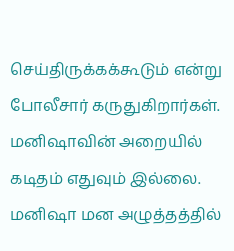செய்திருக்கக்கூடும் என்று போலீசார் கருதுகிறார்கள். மனிஷாவின் அறையில் கடிதம் எதுவும் இல்லை.
மனிஷா மன அழுத்தத்தில்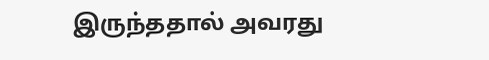இருந்ததால் அவரது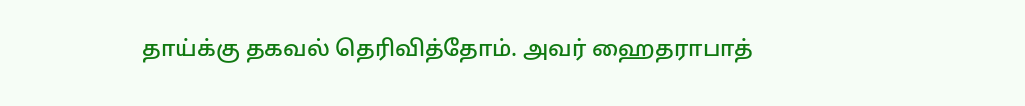தாய்க்கு தகவல் தெரிவித்தோம். அவர் ஹைதராபாத்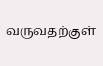வருவதற்குள்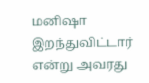மனிஷா இறந்துவிட்டார் என்று அவரது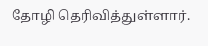தோழி தெரிவித்துள்ளார்.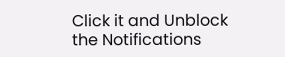Click it and Unblock the Notifications